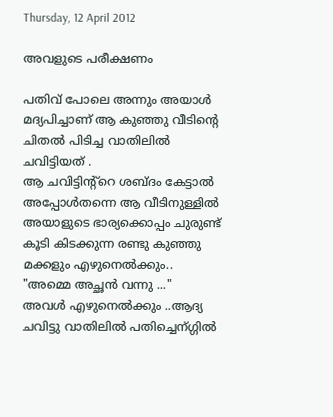Thursday, 12 April 2012

അവളുടെ പരീക്ഷണം

പതിവ് പോലെ അന്നും അയാള്‍ മദ്യപിച്ചാണ് ആ കുഞ്ഞു വീടിന്‍റെ ചിതല്‍ പിടിച്ച വാതിലില്‍ ചവിട്ടിയത് .
ആ ചവിട്ടിന്റ്റെ ശബ്ദം കേട്ടാല്‍ അപ്പോള്‍തന്നെ ആ വീടിനുള്ളില്‍ അയാളുടെ ഭാര്യക്കൊപ്പം ചുരുണ്ട് കൂടി കിടക്കുന്ന രണ്ടു കുഞ്ഞു മക്കളും എഴുനെല്‍ക്കും..
"അമ്മെ അച്ഛന്‍ വന്നു ..."
അവള്‍ എഴുനെല്‍ക്കും ..ആദ്യ ചവിട്ടു വാതിലില്‍ പതിച്ചെന്ഗ്ഗില്‍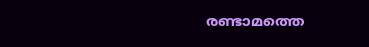രണ്ടാമത്തെ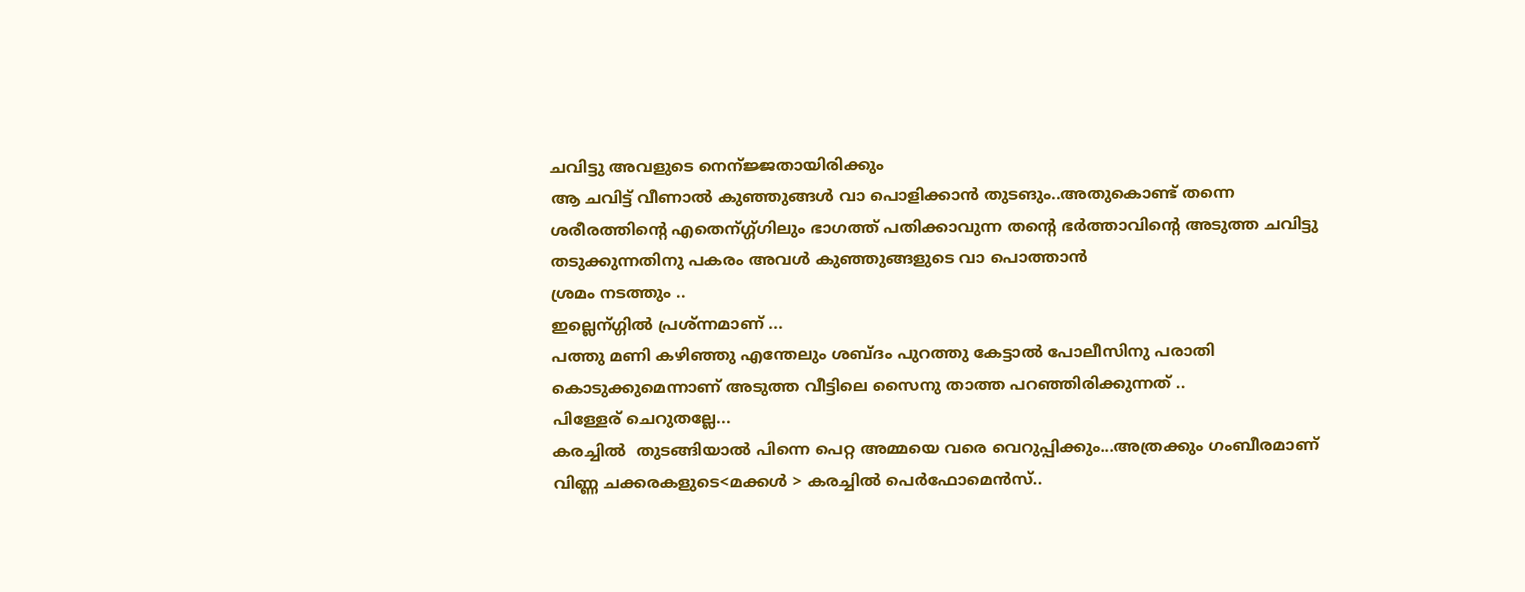ചവിട്ടു അവളുടെ നെന്ജ്ജതായിരിക്കും
ആ ചവിട്ട് വീണാല്‍ കുഞ്ഞുങ്ങള്‍ വാ പൊളിക്കാന്‍ തുടങും..അതുകൊണ്ട് തന്നെ ശരീരത്തിന്‍റെ എതെന്ഗ്ഗ്ഗിലും ഭാഗത്ത്‌ പതിക്കാവുന്ന തന്‍റെ ഭര്‍ത്താവിന്‍റെ അടുത്ത ചവിട്ടു തടുക്കുന്നതിനു പകരം അവള്‍ കുഞ്ഞുങ്ങളുടെ വാ പൊത്താന്‍
ശ്രമം നടത്തും ..
ഇല്ലെന്ഗ്ഗില്‍ പ്രശ്ന്നമാണ് ...
പത്തു മണി കഴിഞ്ഞു എന്തേലും ശബ്ദം പുറത്തു കേട്ടാല്‍ പോലീസിനു പരാതി കൊടുക്കുമെന്നാണ് അടുത്ത വീട്ടിലെ സൈനു താത്ത പറഞ്ഞിരിക്കുന്നത് ..
പിള്ളേര് ചെറുതല്ലേ...
കരച്ചില്‍  തുടങ്ങിയാല്‍ പിന്നെ പെറ്റ അമ്മയെ വരെ വെറുപ്പിക്കും...അത്രക്കും ഗംബീരമാണ് വിണ്ണ ചക്കരകളുടെ<മക്കള്‍ > കരച്ചില്‍ പെര്‍ഫോമെന്‍സ്..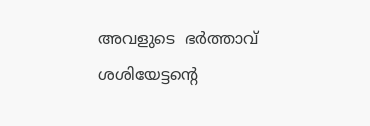അവളുടെ  ഭര്‍ത്താവ് ശശിയേട്ടന്റെ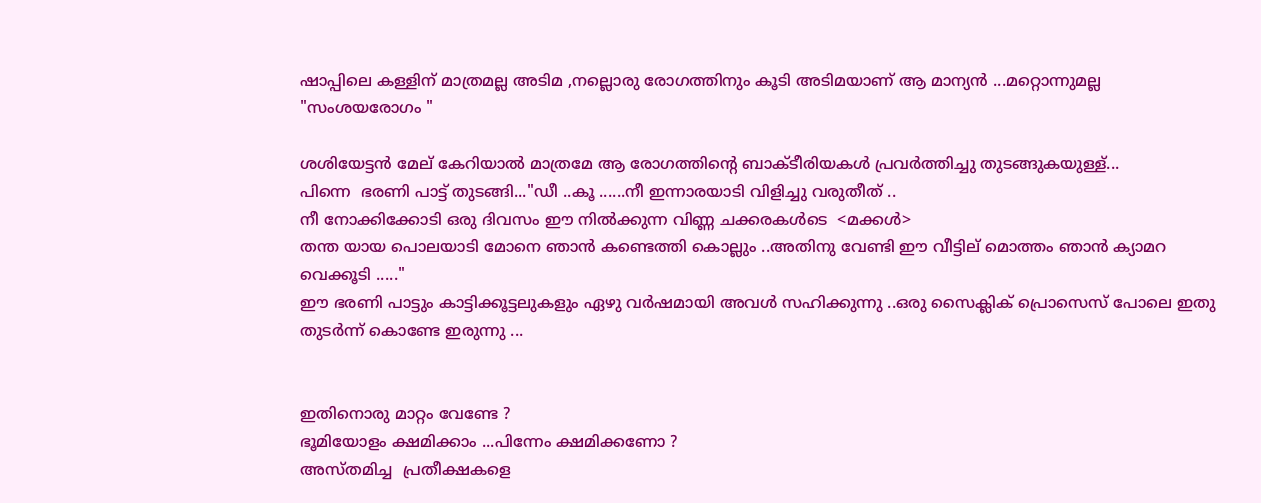ഷാപ്പിലെ കള്ളിന് മാത്രമല്ല അടിമ ,നല്ലൊരു രോഗത്തിനും കൂടി അടിമയാണ് ആ മാന്യന്‍ ...മറ്റൊന്നുമല്ല  "സംശയരോഗം "

ശശിയേട്ടന്‍ മേല് കേറിയാല്‍ മാത്രമേ ആ രോഗത്തിന്‍റെ ബാക്ടീരിയകള്‍ പ്രവര്‍ത്തിച്ചു തുടങ്ങുകയുള്ള്...
പിന്നെ  ഭരണി പാട്ട് തുടങ്ങി..."ഡീ ..കൂ ......നീ ഇന്നാരയാടി വിളിച്ചു വരുതീത് ..
നീ നോക്കിക്കോടി ഒരു ദിവസം ഈ നില്‍ക്കുന്ന വിണ്ണ ചക്കരകള്‍ടെ  <മക്കള്‍>
തന്ത യായ പൊലയാടി മോനെ ഞാന്‍ കണ്ടെത്തി കൊല്ലും ..അതിനു വേണ്ടി ഈ വീട്ടില് മൊത്തം ഞാന്‍ ക്യാമറ വെക്കൂടി ....."
ഈ ഭരണി പാട്ടും കാട്ടിക്കൂട്ടലുകളും ഏഴു വര്‍ഷമായി അവള്‍ സഹിക്കുന്നു ..ഒരു സൈക്ലിക് പ്രൊസെസ് പോലെ ഇതു തുടര്‍ന്ന് കൊണ്ടേ ഇരുന്നു ...


ഇതിനൊരു മാറ്റം വേണ്ടേ ?
ഭൂമിയോളം ക്ഷമിക്കാം ...പിന്നേം ക്ഷമിക്കണോ ?
അസ്തമിച്ച  പ്രതീക്ഷകളെ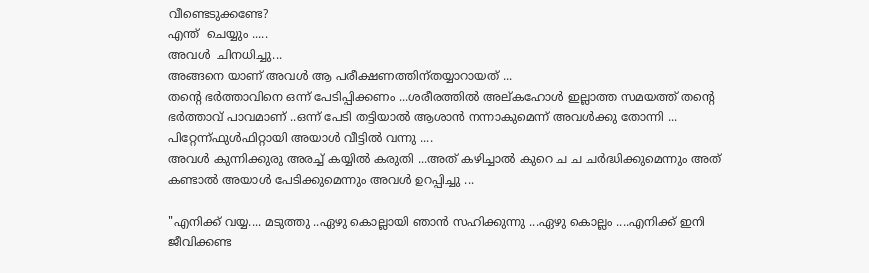വീണ്ടെടുക്കണ്ടേ?
എന്ത്  ചെയ്യും .....
അവള്‍  ചിനധിച്ചു...
അങ്ങനെ യാണ് അവള്‍ ആ പരീക്ഷണത്തിന്‌തയ്യാറായത് ...
തന്‍റെ ഭര്‍ത്താവിനെ ഒന്ന് പേടിപ്പിക്കണം ...ശരീരത്തില്‍ അല്കഹോള്‍ ഇല്ലാത്ത സമയത്ത് തന്‍റെ ഭര്‍ത്താവ് പാവമാണ് ..ഒന്ന് പേടി തട്ടിയാല്‍ ആശാന്‍ നന്നാകുമെന്ന് അവള്‍ക്കു തോന്നി ...
പിറ്റേന്ന്ഫുള്‍ഫിറ്റായി അയാള്‍ വീട്ടില്‍ വന്നു ....
അവള്‍ കുന്നിക്കുരു അരച്ച് കയ്യില്‍ കരുതി ...അത് കഴിച്ചാല്‍ കുറെ ച ച ചര്‍ദ്ധിക്കുമെന്നും അത് കണ്ടാല്‍ അയാള്‍ പേടിക്കുമെന്നും അവള്‍ ഉറപ്പിച്ചു ...

"എനിക്ക് വയ്യ.... മടുത്തു ..ഏഴു കൊല്ലായി ഞാന്‍ സഹിക്കുന്നു ...ഏഴു കൊല്ലം ....എനിക്ക് ഇനി ജീവിക്കണ്ട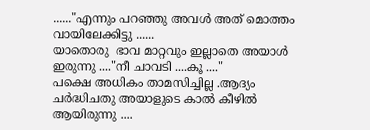......"എന്നും പറഞ്ഞു അവള്‍ അത് മൊത്തം വായിലേക്കിട്ടു ......
യാതൊരു  ഭാവ മാറ്റവും ഇല്ലാതെ അയാള്‍ ഇരുന്നു ...."നീ ചാവടി ....കൂ ...."
പക്ഷെ അധികം താമസിച്ചില്ല .ആദ്യം ചര്‍ദ്ധിചതു അയാളുടെ കാല്‍ കീഴില്‍ ആയിരുന്നു ....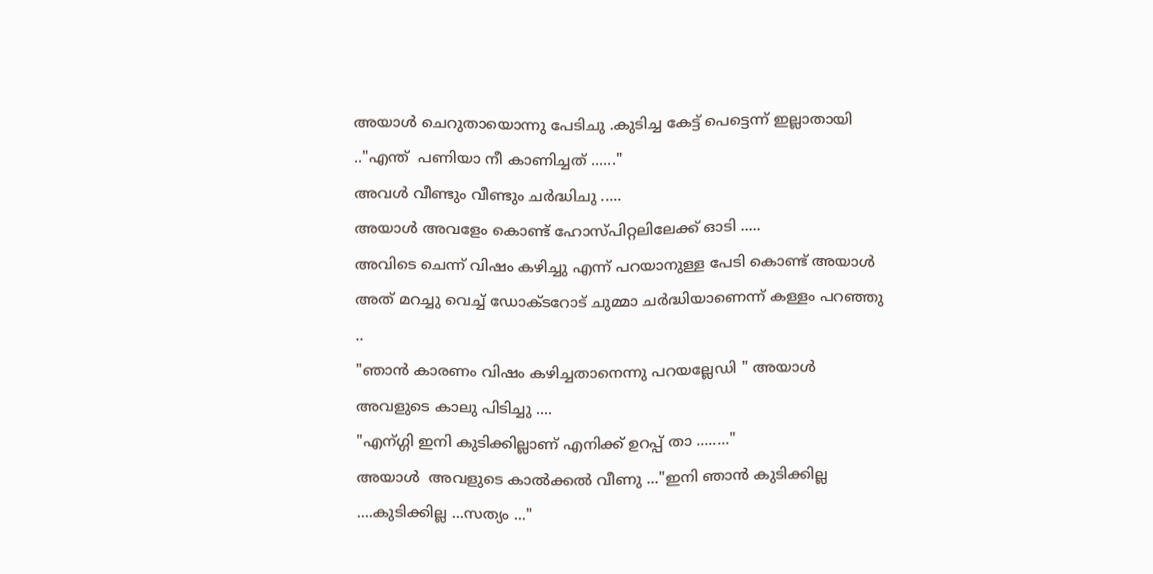അയാള്‍ ചെറുതായൊന്നു പേടിചു .കുടിച്ച കേട്ട് പെട്ടെന്ന് ഇല്ലാതായി .."എന്ത്  പണിയാ നീ കാണിച്ചത് ......"
അവള്‍ വീണ്ടും വീണ്ടും ചര്‍ദ്ധിചു .....
അയാള്‍ അവളേം കൊണ്ട് ഹോസ്പിറ്റലിലേക്ക് ഓടി .....
അവിടെ ചെന്ന് വിഷം കഴിച്ചു എന്ന് പറയാനുള്ള പേടി കൊണ്ട് അയാള്‍ അത് മറച്ചു വെച്ച് ഡോക്ടറോട് ചുമ്മാ ചര്‍ദ്ധിയാണെന്ന് കള്ളം പറഞ്ഞു ..
"ഞാന്‍ കാരണം വിഷം കഴിച്ചതാനെന്നു പറയല്ലേഡി " അയാള്‍ അവളുടെ കാലു പിടിച്ചു ....
"എന്ഗ്ഗി ഇനി കുടിക്കില്ലാണ് എനിക്ക് ഉറപ്പ്‌ താ ........"
അയാള്‍  അവളുടെ കാല്‍ക്കല്‍ വീണു ..."ഇനി ഞാന്‍ കുടിക്കില്ല ....കുടിക്കില്ല ...സത്യം ..."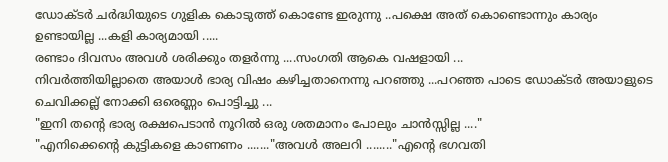ഡോക്ടര്‍ ചര്‍ദ്ധിയുടെ ഗുളിക കൊടുത്ത് കൊണ്ടേ ഇരുന്നു ..പക്ഷെ അത് കൊണ്ടൊന്നും കാര്യം ഉണ്ടായില്ല ...കളി കാര്യമായി .....
രണ്ടാം ദിവസം അവള്‍ ശരിക്കും തളര്‍ന്നു ....സംഗതി ആകെ വഷളായി ...
നിവര്‍ത്തിയില്ലാതെ അയാള്‍ ഭാര്യ വിഷം കഴിച്ചതാനെന്നു പറഞ്ഞു ...പറഞ്ഞ പാടെ ഡോക്ടര്‍ അയാളുടെ ചെവിക്കല്ല് നോക്കി ഒരെണ്ണം പൊട്ടിച്ചു ...
"ഇനി തന്‍റെ ഭാര്യ രക്ഷപെടാന്‍ നൂറില്‍ ഒരു ശതമാനം പോലും ചാന്‍സ്സില്ല ...."
"എനിക്കെന്‍റെ കുട്ടികളെ കാണണം ......."അവള്‍ അലറി ........"എന്‍റെ ഭഗവതി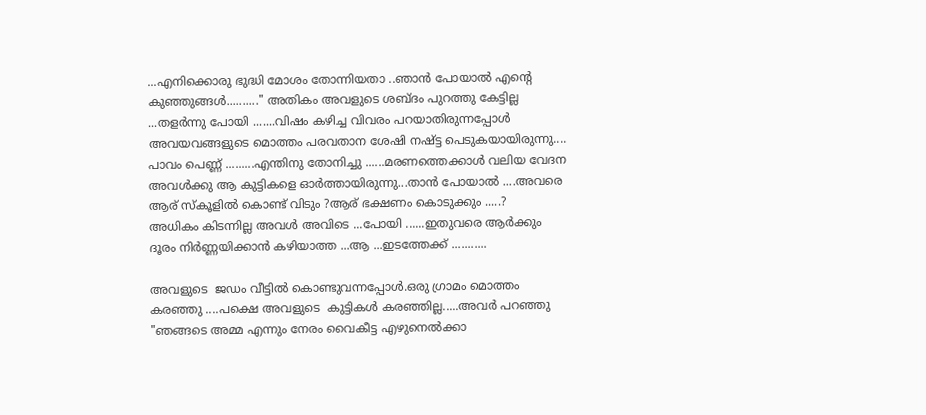...എനിക്കൊരു ഭുദ്ധി മോശം തോന്നിയതാ ..ഞാന്‍ പോയാല്‍ എന്‍റെ കുഞ്ഞുങ്ങള്‍.........." അതികം അവളുടെ ശബ്ദം പുറത്തു കേട്ടില്ല ...തളര്‍ന്നു പോയി .......വിഷം കഴിച്ച വിവരം പറയാതിരുന്നപ്പോള്‍ അവയവങ്ങളുടെ മൊത്തം പരവതാന ശേഷി നഷ്ട്ട പെടുകയായിരുന്നു....
പാവം പെണ്ണ് .........എന്തിനു തോനിച്ചു ......മരണത്തെക്കാള്‍ വലിയ വേദന അവള്‍ക്കു ആ കുട്ടികളെ ഓര്‍ത്തായിരുന്നു...താന്‍ പോയാല്‍ ....അവരെ ആര് സ്കൂളില്‍ കൊണ്ട് വിടും ?ആര് ഭക്ഷണം കൊടുക്കും .....?
അധികം കിടന്നില്ല അവള്‍ അവിടെ ...പോയി ......ഇതുവരെ ആര്‍ക്കും ദൂരം നിര്‍ണ്ണയിക്കാന്‍ കഴിയാത്ത ...ആ ...ഇടത്തേക്ക് ...........

അവളുടെ  ജഡം വീട്ടില്‍ കൊണ്ടുവന്നപ്പോള്‍.ഒരു ഗ്രാമം മൊത്തം കരഞ്ഞു ....പക്ഷെ അവളുടെ  കുട്ടികള്‍ കരഞ്ഞില്ല.....അവര്‍ പറഞ്ഞു "ഞങ്ങടെ അമ്മ എന്നും നേരം വൈകീട്ട എഴുനെല്‍ക്കാ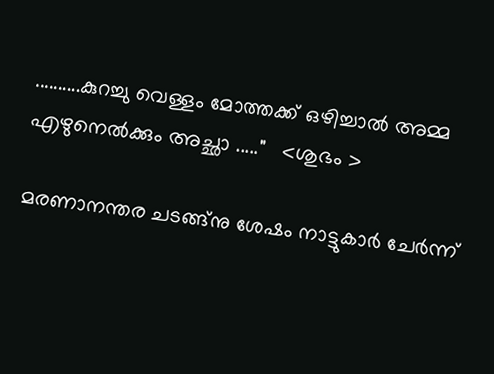..........കുറച്ചു വെള്ളം മോത്തക്ക് ഒഴിച്ചാല്‍ അമ്മ എഴുനെല്‍ക്കും അച്ഛാ ....."   <ശുഭം >

മരണാനന്തര ചടങ്ങ്നു ശേഷം നാട്ടുകാര്‍ ചേര്‍ന്ന്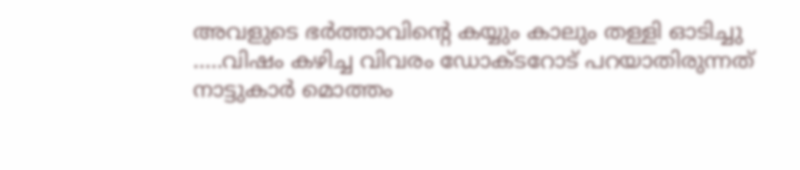അവളുടെ ഭര്‍ത്താവിന്‍റെ കയ്യും കാലും തള്ളി ഓടിച്ചു .....വിഷം കഴിച്ച വിവരം ഡോക്ടറോട് പറയാതിരുന്നത് നാട്ടുകാര്‍ മൊത്തം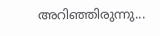അറിഞ്ഞിരുന്നു...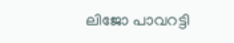ലിജോ പാവറട്ടി